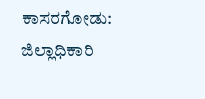ಕಾಸರಗೋಡು: ಜಿಲ್ಲಾಧಿಕಾರಿ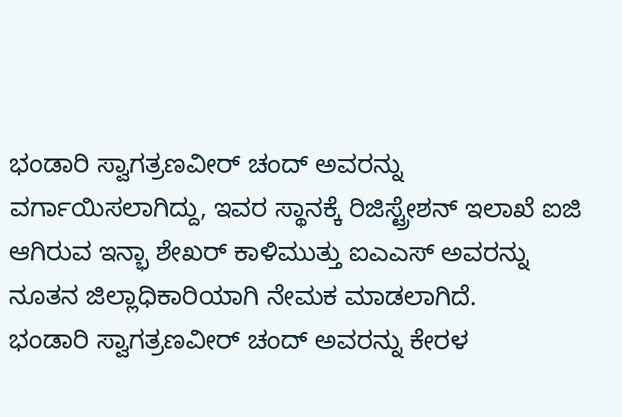ಭಂಡಾರಿ ಸ್ವಾಗತ್ರಣವೀರ್ ಚಂದ್ ಅವರನ್ನು ವರ್ಗಾಯಿಸಲಾಗಿದ್ದು, ಇವರ ಸ್ಥಾನಕ್ಕೆ ರಿಜಿಸ್ಟ್ರೇಶನ್ ಇಲಾಖೆ ಐಜಿ ಆಗಿರುವ ಇನ್ಭಾ ಶೇಖರ್ ಕಾಳಿಮುತ್ತು ಐಎಎಸ್ ಅವರನ್ನು ನೂತನ ಜಿಲ್ಲಾಧಿಕಾರಿಯಾಗಿ ನೇಮಕ ಮಾಡಲಾಗಿದೆ.
ಭಂಡಾರಿ ಸ್ವಾಗತ್ರಣವೀರ್ ಚಂದ್ ಅವರನ್ನು ಕೇರಳ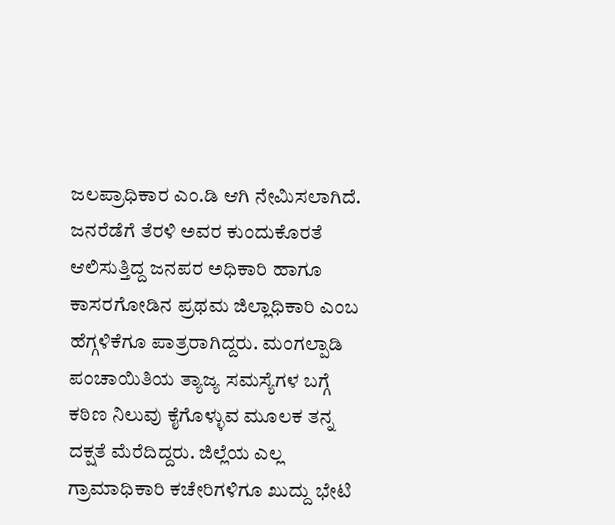ಜಲಪ್ರಾಧಿಕಾರ ಎಂ.ಡಿ ಆಗಿ ನೇಮಿಸಲಾಗಿದೆ. ಜನರೆಡೆಗೆ ತೆರಳಿ ಅವರ ಕುಂದುಕೊರತೆ ಆಲಿಸುತ್ತಿದ್ದ ಜನಪರ ಅಧಿಕಾರಿ ಹಾಗೂ ಕಾಸರಗೋಡಿನ ಪ್ರಥಮ ಜಿಲ್ಲಾಧಿಕಾರಿ ಎಂಬ ಹೆಗ್ಗಳಿಕೆಗೂ ಪಾತ್ರರಾಗಿದ್ದರು. ಮಂಗಲ್ಪಾಡಿ ಪಂಚಾಯಿತಿಯ ತ್ಯಾಜ್ಯ ಸಮಸ್ಯೆಗಳ ಬಗ್ಗೆ ಕಠಿಣ ನಿಲುವು ಕೈಗೊಳ್ಳುವ ಮೂಲಕ ತನ್ನ ದಕ್ಷತೆ ಮೆರೆದಿದ್ದರು. ಜಿಲ್ಲೆಯ ಎಲ್ಲ ಗ್ರಾಮಾಧಿಕಾರಿ ಕಚೇರಿಗಳಿಗೂ ಖುದ್ದು ಭೇಟಿ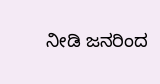ನೀಡಿ ಜನರಿಂದ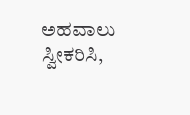ಅಹವಾಲು ಸ್ವೀಕರಿಸಿ,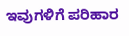ಇವುಗಳಿಗೆ ಪರಿಹಾರ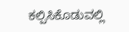ಕಲ್ಪಿಸಿಕೊಡುವಲ್ಲಿ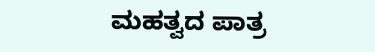ಮಹತ್ವದ ಪಾತ್ರ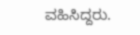ವಹಿಸಿದ್ದರು.